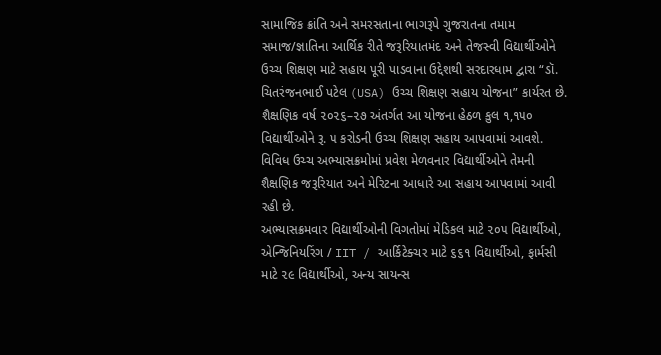સામાજિક ક્રાંતિ અને સમરસતાના ભાગરૂપે ગુજરાતના તમામ સમાજ/જ્ઞાતિના આર્થિક રીતે જરૂરિયાતમંદ અને તેજસ્વી વિદ્યાર્થીઓને ઉચ્ચ શિક્ષણ માટે સહાય પૂરી પાડવાના ઉદ્દેશથી સરદારધામ દ્વારા “ડૉ. ચિતરંજનભાઈ પટેલ (USA) ઉચ્ચ શિક્ષણ સહાય યોજના” કાર્યરત છે. શૈક્ષણિક વર્ષ ૨૦૨૬–૨૭ અંતર્ગત આ યોજના હેઠળ કુલ ૧,૧૫૦ વિદ્યાર્થીઓને રૂ. ૫ કરોડની ઉચ્ચ શિક્ષણ સહાય આપવામાં આવશે. વિવિધ ઉચ્ચ અભ્યાસક્રમોમાં પ્રવેશ મેળવનાર વિદ્યાર્થીઓને તેમની શૈક્ષણિક જરૂરિયાત અને મેરિટના આધારે આ સહાય આપવામાં આવી રહી છે.
અભ્યાસક્રમવાર વિદ્યાર્થીઓની વિગતોમાં મેડિકલ માટે ૨૦૫ વિદ્યાર્થીઓ, એન્જિનિયરિંગ / IIT / આર્કિટેક્ચર માટે ૬૬૧ વિદ્યાર્થીઓ, ફાર્મસી માટે ૨૯ વિદ્યાર્થીઓ, અન્ય સાયન્સ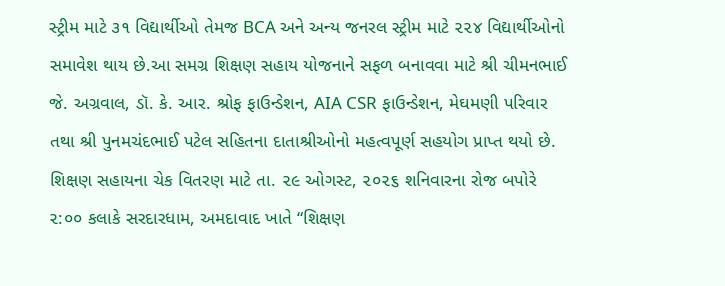સ્ટ્રીમ માટે ૩૧ વિદ્યાર્થીઓ તેમજ BCA અને અન્ય જનરલ સ્ટ્રીમ માટે ૨૨૪ વિદ્યાર્થીઓનો સમાવેશ થાય છે.આ સમગ્ર શિક્ષણ સહાય યોજનાને સફળ બનાવવા માટે શ્રી ચીમનભાઈ જે. અગ્રવાલ, ડૉ. કે. આર. શ્રોફ ફાઉન્ડેશન, AIA CSR ફાઉન્ડેશન, મેઘમણી પરિવાર તથા શ્રી પુનમચંદભાઈ પટેલ સહિતના દાતાશ્રીઓનો મહત્વપૂર્ણ સહયોગ પ્રાપ્ત થયો છે.
શિક્ષણ સહાયના ચેક વિતરણ માટે તા. ૨૯ ઓગસ્ટ, ૨૦૨૬ શનિવારના રોજ બપોરે ૨:૦૦ કલાકે સરદારધામ, અમદાવાદ ખાતે “શિક્ષણ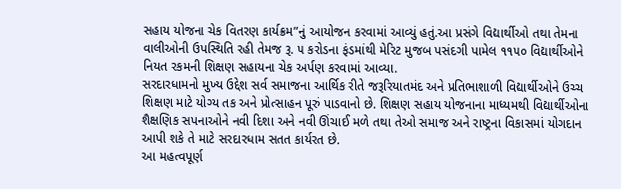સહાય યોજના ચેક વિતરણ કાર્યક્રમ”નું આયોજન કરવામાં આવ્યું હતું.આ પ્રસંગે વિદ્યાર્થીઓ તથા તેમના વાલીઓની ઉપસ્થિતિ રહી તેમજ રૂ. ૫ કરોડના ફંડમાંથી મેરિટ મુજબ પસંદગી પામેલ ૧૧૫૦ વિદ્યાર્થીઓને નિયત રકમની શિક્ષણ સહાયના ચેક અર્પણ કરવામાં આવ્યા.
સરદારધામનો મુખ્ય ઉદ્દેશ સર્વ સમાજના આર્થિક રીતે જરૂરિયાતમંદ અને પ્રતિભાશાળી વિદ્યાર્થીઓને ઉચ્ચ શિક્ષણ માટે યોગ્ય તક અને પ્રોત્સાહન પૂરું પાડવાનો છે. શિક્ષણ સહાય યોજનાના માધ્યમથી વિદ્યાર્થીઓના શૈક્ષણિક સપનાઓને નવી દિશા અને નવી ઊંચાઈ મળે તથા તેઓ સમાજ અને રાષ્ટ્રના વિકાસમાં યોગદાન આપી શકે તે માટે સરદારધામ સતત કાર્યરત છે.
આ મહત્વપૂર્ણ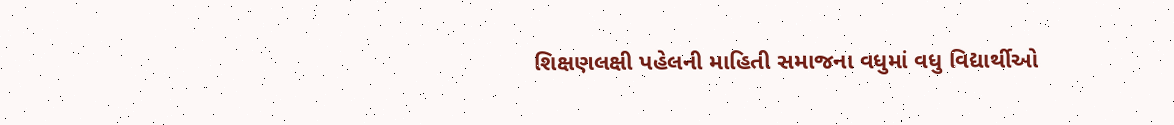શિક્ષણલક્ષી પહેલની માહિતી સમાજના વધુમાં વધુ વિદ્યાર્થીઓ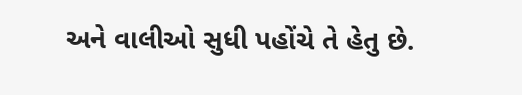અને વાલીઓ સુધી પહોંચે તે હેતુ છે.